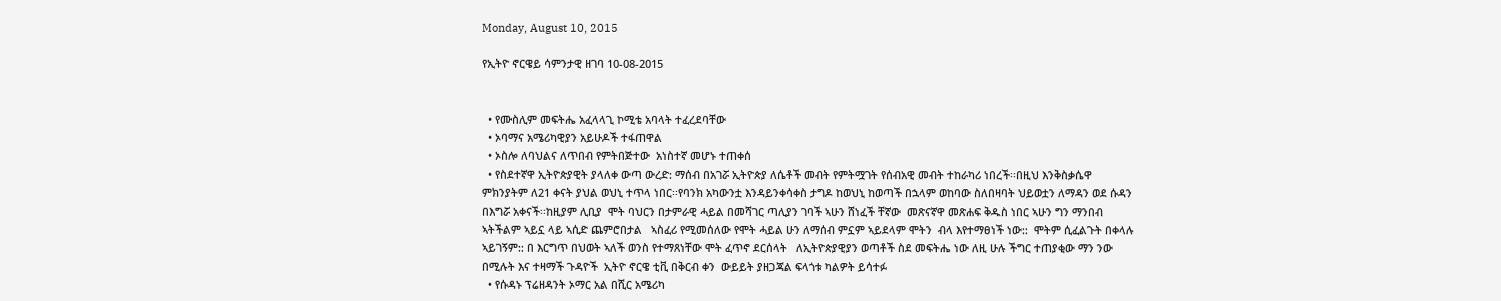Monday, August 10, 2015

የኢትዮ ኖርዌይ ሳምንታዊ ዘገባ 10-08-2015


  • የሙስሊም መፍትሔ አፈላላጊ ኮሚቴ አባላት ተፈረደባቸው
  • ኦባማና አሜሪካዊያን አይሁዶች ተፋጠዋል
  • ኦስሎ ለባህልና ለጥበብ የምትበጅተው  አነስተኛ መሆኑ ተጠቀሰ
  • የስደተኛዋ ኢትዮጵያዊት ያላለቀ ውጣ ውረድ: ማሰብ በአገሯ ኢትዮጵያ ለሴቶች መብት የምትሟገት የሰብአዊ መብት ተከራካሪ ነበረች፡፡በዚህ እንቅስቃሴዋ ምክንያትም ለ21 ቀናት ያህል ወህኒ ተጥላ ነበር፡፡የባንክ አካውንቷ እንዳይንቀሳቀስ ታግዶ ከወህኒ ከወጣች በኋላም ወከባው ስለበዛባት ህይወቷን ለማዳን ወደ ሱዳን በእግሯ አቀናች፡፡ከዚያም ሊቢያ  ሞት ባህርን በታምራዊ ሓይል በመሻገር ጣሊያን ገባች ኣሁን ሸነፈች ቸኛው  መጽናኛዋ መጽሐፍ ቅዱስ ነበር ኣሁን ግን ማንበብ ኣትችልም ኣይኗ ላይ ኣሲድ ጨምሮበታል   ኣስፈሪ የሚመሰለው የሞት ሓይል ሁን ለማሰብ ምኗም ኣይደላም ሞትን  ብላ እየተማፀነች ነው::  ሞትም ሲፈልጉት በቀላሉ ኣይገኝም:: በ እርግጥ በህወት ኣለች ወንስ የተማጸነቸው ሞት ፈጥኖ ደርሰላት   ለኢትዮጵያዊያን ወጣቶች ስደ መፍትሔ ነው ለዚ ሁሉ ችግር ተጠያቂው ማን ንው  በሚሉት እና ተዛማች ጉዳዮች  ኢትዮ ኖርዌ ቲቪ በቅርብ ቀን  ውይይት ያዘጋጃል ፍላጎቱ ካልዎት ይሳተፉ
  • የሱዳኑ ፕሬዘዳንት ኦማር አል በሺር አሜሪካ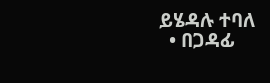ይሄዳሉ ተባለ
  • በጋዳፊ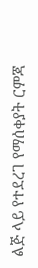ልጅ ላይ የተደረገ የማሰቀያት ርምጃ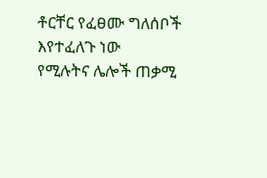ቶርቸር የፈፀሙ ግለሰቦች እየተፈለጉ ነው
የሚሉትና ሌሎች ጠቃሚ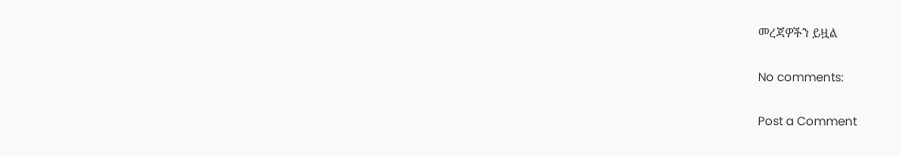መረጃዎችን ይዟል

No comments:

Post a Comment